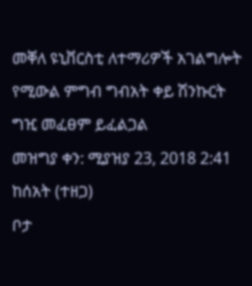መቐለ ዩኒቨርስቲ ለተማሪዎች አገልግሎት የሚውል ምግብ ግብአት ቀይ ሽንኩርት ግዢ መፈፀም ይፈልጋል
መዝግያ ቀን: ሚያዝያ 23, 2018 2:41 ከሰአት (ተዘጋ)
ቦታ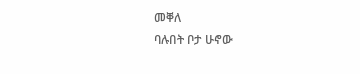መቐለ
ባሉበት ቦታ ሁኖው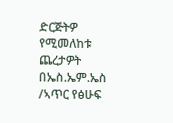ድርጅትዎ የሚመለከቱ ጨረታዎት በኤስ.ኤም.ኤስ /ኣጥር የፅሁፍ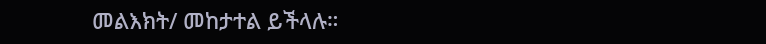መልእክት/ መከታተል ይችላሉ።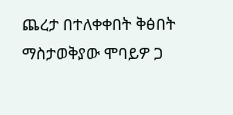ጨረታ በተለቀቀበት ቅፅበት ማስታወቅያው ሞባይዎ ጋ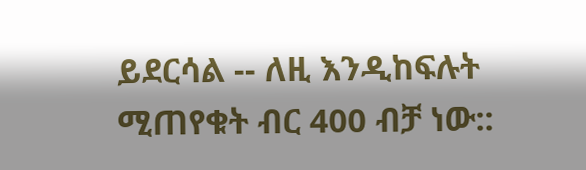ይደርሳል -- ለዚ እንዲከፍሉት ሚጠየቁት ብር 400 ብቻ ነው::